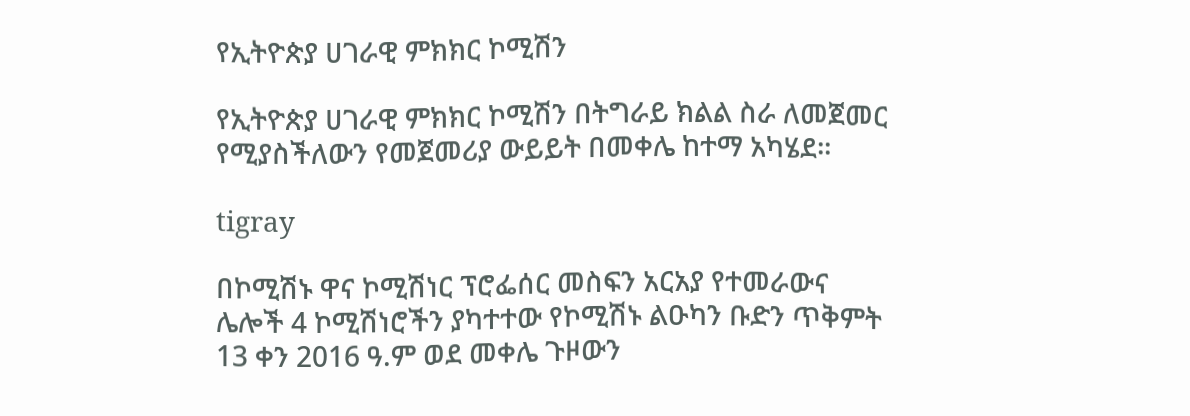የኢትዮጵያ ሀገራዊ ምክክር ኮሚሽን

የኢትዮጵያ ሀገራዊ ምክክር ኮሚሽን በትግራይ ክልል ስራ ለመጀመር የሚያስችለውን የመጀመሪያ ውይይት በመቀሌ ከተማ አካሄደ፡፡

tigray

በኮሚሽኑ ዋና ኮሚሽነር ፕሮፌሰር መስፍን አርአያ የተመራውና ሌሎች 4 ኮሚሽነሮችን ያካተተው የኮሚሽኑ ልዑካን ቡድን ጥቅምት 13 ቀን 2016 ዓ.ም ወደ መቀሌ ጉዞውን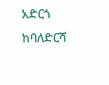አድርጎ ከባለድርሻ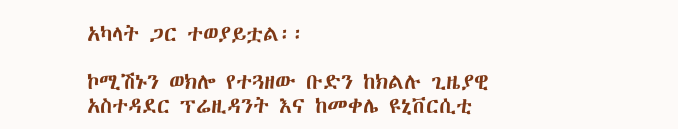አካላት ጋር ተወያይቷል፡፡

ኮሚሽኑን ወክሎ የተጓዘው ቡድን ከክልሉ ጊዜያዊ አስተዳደር ፕሬዚዳንት እና ከመቀሌ ዩኒቨርሲቲ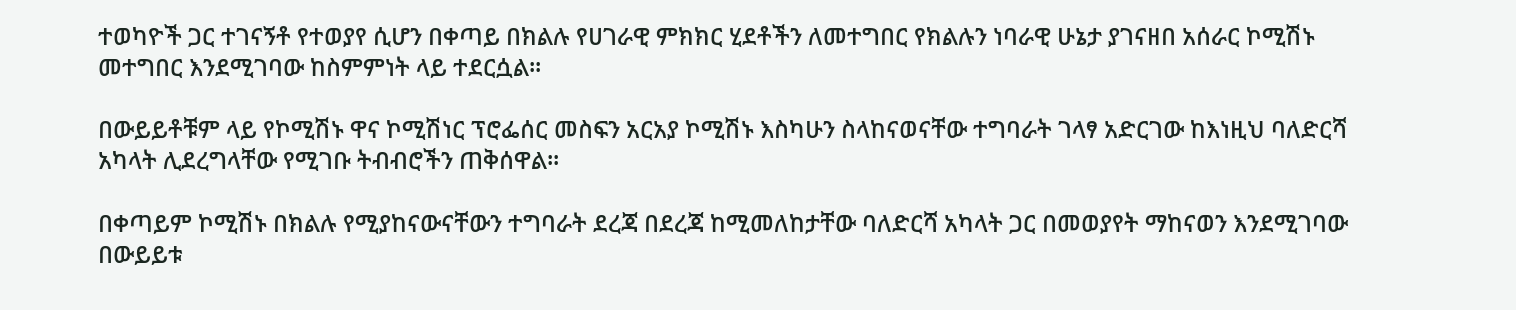ተወካዮች ጋር ተገናኝቶ የተወያየ ሲሆን በቀጣይ በክልሉ የሀገራዊ ምክክር ሂደቶችን ለመተግበር የክልሉን ነባራዊ ሁኔታ ያገናዘበ አሰራር ኮሚሽኑ መተግበር እንደሚገባው ከስምምነት ላይ ተደርሷል፡፡

በውይይቶቹም ላይ የኮሚሽኑ ዋና ኮሚሽነር ፕሮፌሰር መስፍን አርአያ ኮሚሽኑ እስካሁን ስላከናወናቸው ተግባራት ገላፃ አድርገው ከእነዚህ ባለድርሻ አካላት ሊደረግላቸው የሚገቡ ትብብሮችን ጠቅሰዋል፡፡

በቀጣይም ኮሚሽኑ በክልሉ የሚያከናውናቸውን ተግባራት ደረጃ በደረጃ ከሚመለከታቸው ባለድርሻ አካላት ጋር በመወያየት ማከናወን እንደሚገባው በውይይቱ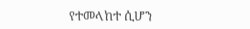የተመላከተ ሲሆን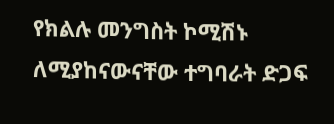የክልሉ መንግስት ኮሚሽኑ ለሚያከናውናቸው ተግባራት ድጋፍ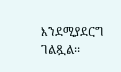እንደሚያደርግ ገልጿል፡፡